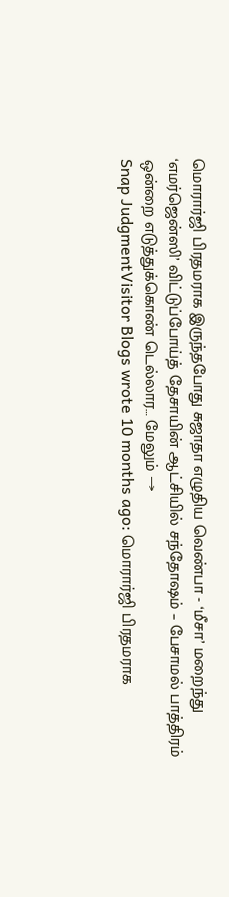மொரார்ஜி பிரதமராக இருந்தபோது சுஜாதா எழுதிய வெண்பா - ‘மீசா’ மறைந்து ‘எமர்ஜென்ஸி’ விட்டுப்போய்த் தேசாயின் ஆட்சியில் சந்தோஷம் – பேசாமல் பாத்திரம் ஒன்றை எடுத்துக்கொண் டெல்லார… மேலும் →
Snap JudgmentVisitor Blogs wrote 10 months ago: மொரார்ஜி பிரதமராக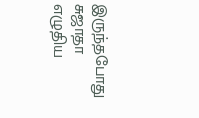இருந்தபோது சுஜாதா எழுதிய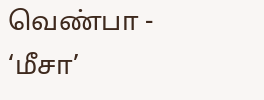வெண்பா - ‘மீசா’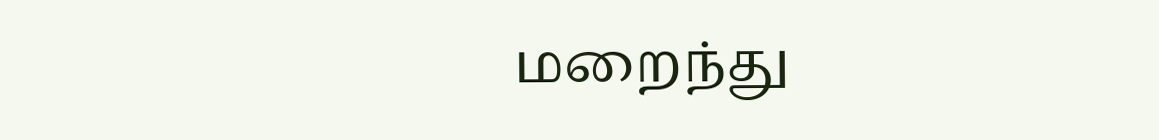மறைந்து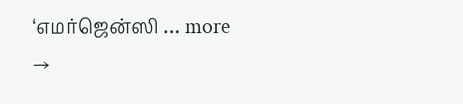‘எமர்ஜென்ஸி … more →